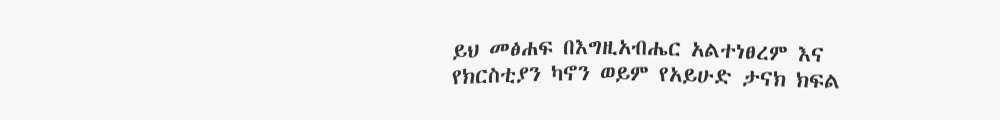ይህ መፅሐፍ በእግዚአብሔር አልተነፀረም እና የክርስቲያን ካኖን ወይም የአይሁድ ታናክ ክፍል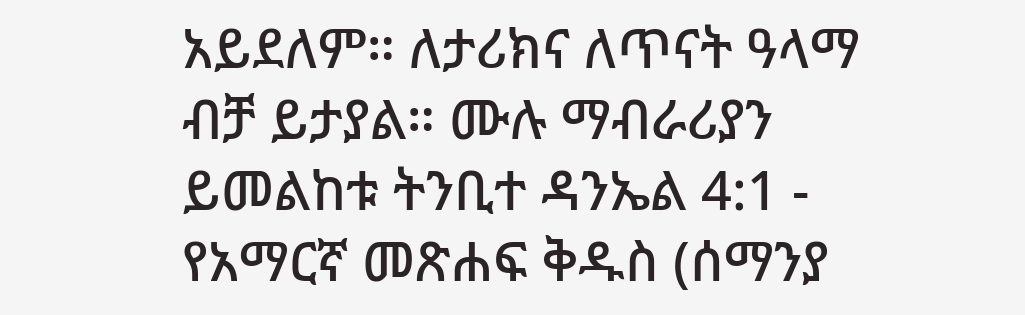አይደለም። ለታሪክና ለጥናት ዓላማ ብቻ ይታያል። ሙሉ ማብራሪያን ይመልከቱ ትንቢተ ዳንኤል 4:1 - የአማርኛ መጽሐፍ ቅዱስ (ሰማንያ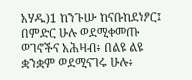አሃዱ)1 ከንጉሡ ከናቡከደነፆር፤ በምድር ሁሉ ወደሚቀመጡ ወገኖችና አሕዛብ፥ በልዩ ልዩ ቋንቋም ወደሚናገሩ ሁሉ፥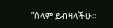“ሰላም ይብዛላችሁ።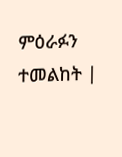ምዕራፉን ተመልከት |